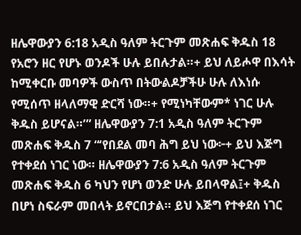ዘሌዋውያን 6:18 አዲስ ዓለም ትርጉም መጽሐፍ ቅዱስ 18 የአሮን ዘር የሆኑ ወንዶች ሁሉ ይበሉታል።+ ይህ ለይሖዋ በእሳት ከሚቀርቡ መባዎች ውስጥ በትውልዶቻችሁ ሁሉ ለእነሱ የሚሰጥ ዘላለማዊ ድርሻ ነው።+ የሚነካቸውም* ነገር ሁሉ ቅዱስ ይሆናል።’” ዘሌዋውያን 7:1 አዲስ ዓለም ትርጉም መጽሐፍ ቅዱስ 7 “‘የበደል መባ ሕግ ይህ ነው፦+ ይህ እጅግ የተቀደሰ ነገር ነው። ዘሌዋውያን 7:6 አዲስ ዓለም ትርጉም መጽሐፍ ቅዱስ 6 ካህን የሆነ ወንድ ሁሉ ይበላዋል፤+ ቅዱስ በሆነ ስፍራም መበላት ይኖርበታል። ይህ እጅግ የተቀደሰ ነገር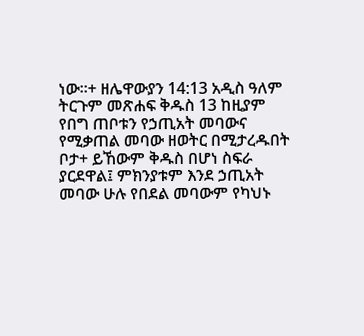ነው።+ ዘሌዋውያን 14:13 አዲስ ዓለም ትርጉም መጽሐፍ ቅዱስ 13 ከዚያም የበግ ጠቦቱን የኃጢአት መባውና የሚቃጠል መባው ዘወትር በሚታረዱበት ቦታ+ ይኸውም ቅዱስ በሆነ ስፍራ ያርደዋል፤ ምክንያቱም እንደ ኃጢአት መባው ሁሉ የበደል መባውም የካህኑ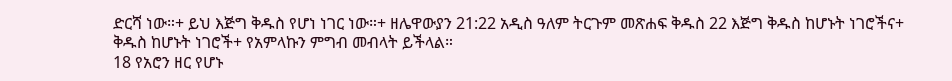ድርሻ ነው።+ ይህ እጅግ ቅዱስ የሆነ ነገር ነው።+ ዘሌዋውያን 21:22 አዲስ ዓለም ትርጉም መጽሐፍ ቅዱስ 22 እጅግ ቅዱስ ከሆኑት ነገሮችና+ ቅዱስ ከሆኑት ነገሮች+ የአምላኩን ምግብ መብላት ይችላል።
18 የአሮን ዘር የሆኑ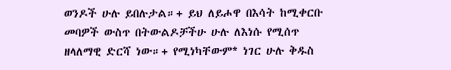ወንዶች ሁሉ ይበሉታል።+ ይህ ለይሖዋ በእሳት ከሚቀርቡ መባዎች ውስጥ በትውልዶቻችሁ ሁሉ ለእነሱ የሚሰጥ ዘላለማዊ ድርሻ ነው።+ የሚነካቸውም* ነገር ሁሉ ቅዱስ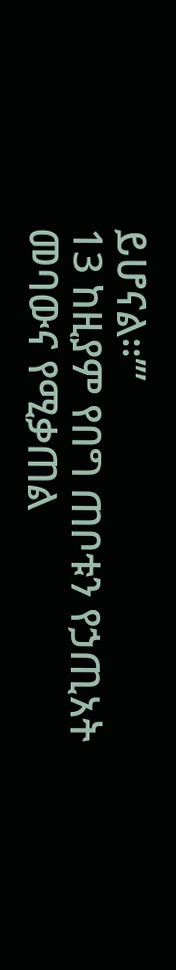ይሆናል።’”
13 ከዚያም የበግ ጠቦቱን የኃጢአት መባውና የሚቃጠል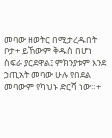መባው ዘወትር በሚታረዱበት ቦታ+ ይኸውም ቅዱስ በሆነ ስፍራ ያርደዋል፤ ምክንያቱም እንደ ኃጢአት መባው ሁሉ የበደል መባውም የካህኑ ድርሻ ነው።+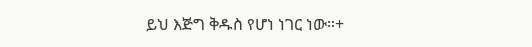ይህ እጅግ ቅዱስ የሆነ ነገር ነው።+